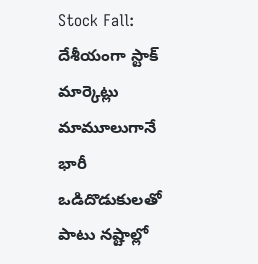Stock Fall: దేశీయంగా స్టాక్ మార్కెట్లు మామూలుగానే భారీ ఒడిదొడుకులతో పాటు నష్టాల్లో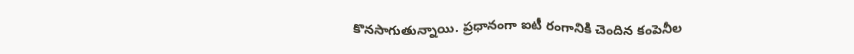కొనసాగుతున్నాయి. ప్రధానంగా ఐటీ రంగానికి చెందిన కంపెనీల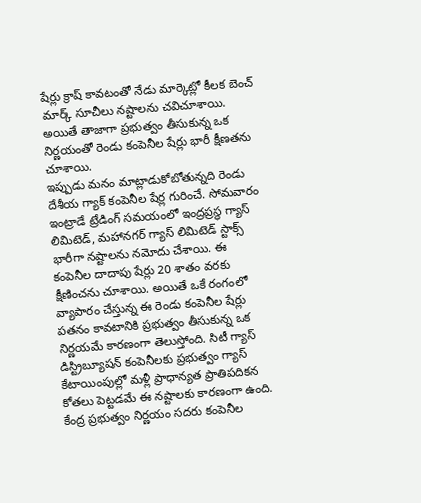షేర్లు క్రాష్ కావటంతో నేడు మార్కెట్లో కీలక బెంచ్ మార్క్ సూచీలు నష్టాలను చవిచూశాయి. అయితే తాజాగా ప్రభుత్వం తీసుకున్న ఒక నిర్ణయంతో రెండు కంపెనీల షేర్లు భారీ క్షీణతను చూశాయి.
ఇప్పుడు మనం మాట్లాడుకోబోతున్నది రెండు దేశీయ గ్యాక్ కంపెనీల షేర్ల గురించే. సోమవారం ఇంట్రాడే ట్రేడింగ్ సమయంలో ఇంద్రప్రస్థ గ్యాస్ లిమిటెడ్, మహానగర్ గ్యాస్ లిమిటెడ్ స్టాక్స్ భారీగా నష్టాలను నమోదు చేశాయి. ఈ కంపెనీల దాదాపు షేర్లు 20 శాతం వరకు క్షీణించను చూశాయి. అయితే ఒకే రంగంలో వ్యాపారం చేస్తున్న ఈ రెండు కంపెనీల షేర్లు పతనం కావటానికి ప్రభుత్వం తీసుకున్న ఒక నిర్ణయమే కారణంగా తెలుస్తోంది. సిటీ గ్యాస్ డిస్ట్రిబ్యూషన్ కంపెనీలకు ప్రభుత్వం గ్యాస్ కేటాయింపుల్లో మళ్లీ ప్రాధాన్యత ప్రాతిపదికన కోతలు పెట్టడమే ఈ నష్టాలకు కారణంగా ఉంది. కేంద్ర ప్రభుత్వం నిర్ణయం సదరు కంపెనీల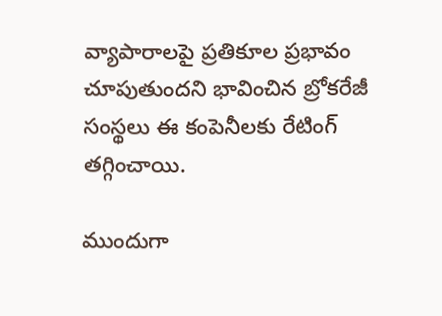వ్యాపారాలపై ప్రతికూల ప్రభావం చూపుతుందని భావించిన బ్రోకరేజీ సంస్థలు ఈ కంపెనీలకు రేటింగ్ తగ్గించాయి.

ముందుగా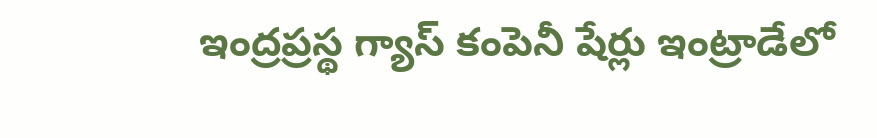ఇంద్రప్రస్థ గ్యాస్ కంపెనీ షేర్లు ఇంట్రాడేలో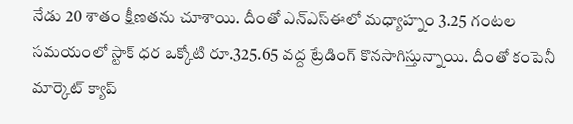నేడు 20 శాతం క్షీణతను చూశాయి. దీంతో ఎన్ఎస్ఈలో మధ్యాహ్నం 3.25 గంటల సమయంలో స్టాక్ ధర ఒక్కోటి రూ.325.65 వద్ద ట్రేడింగ్ కొనసాగిస్తున్నాయి. దీంతో కంపెనీ మార్కెట్ క్యాప్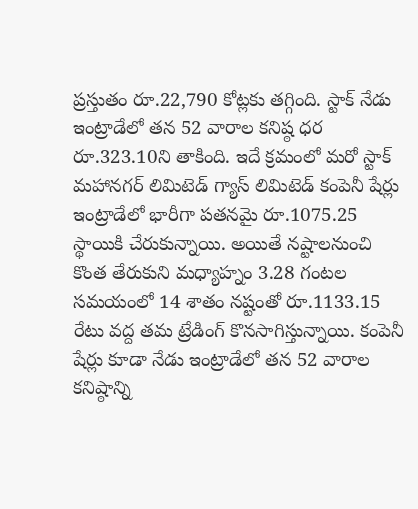ప్రస్తుతం రూ.22,790 కోట్లకు తగ్గింది. స్టాక్ నేడు ఇంట్రాడేలో తన 52 వారాల కనిష్ఠ ధర రూ.323.10ని తాకింది. ఇదే క్రమంలో మరో స్టాక్ మహానగర్ లిమిటెడ్ గ్యాస్ లిమిటెడ్ కంపెనీ షేర్లు ఇంట్రాడేలో భారీగా పతనమై రూ.1075.25 స్థాయికి చేరుకున్నాయి. అయితే నష్టాలనుంచి కొంత తేరుకుని మధ్యాహ్నం 3.28 గంటల సమయంలో 14 శాతం నష్టంతో రూ.1133.15 రేటు వద్ద తమ ట్రేడింగ్ కొనసాగిస్తున్నాయి. కంపెనీ షేర్లు కూడా నేడు ఇంట్రాడేలో తన 52 వారాల కనిష్ఠాన్ని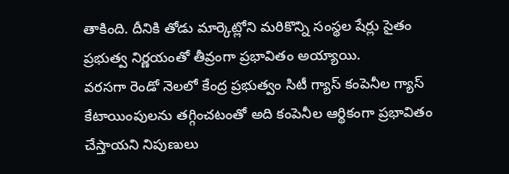తాకింది. దీనికి తోడు మార్కెట్లోని మరికొన్ని సంస్థల షేర్లు సైతం ప్రభుత్వ నిర్ణయంతో తీవ్రంగా ప్రభావితం అయ్యాయి.
వరసగా రెండో నెలలో కేంద్ర ప్రభుత్వం సిటీ గ్యాస్ కంపెనీల గ్యాస్ కేటాయింపులను తగ్గించటంతో అది కంపెనీల ఆర్థికంగా ప్రభావితం చేస్తాయని నిపుణులు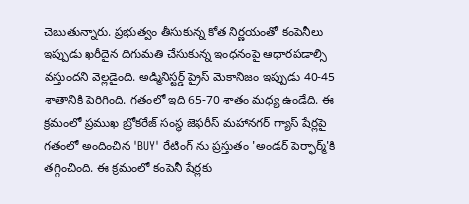చెబుతున్నారు. ప్రభుత్వం తీసుకున్న కోత నిర్ణయంతో కంపెనీలు ఇప్పుడు ఖరీదైన దిగుమతి చేసుకున్న ఇంధనంపై ఆధారపడాల్సి వస్తుందని వెల్లడైంది. అడ్మినిస్టర్డ్ ప్రైస్ మెకానిజం ఇప్పుడు 40-45 శాతానికి పెరిగింది. గతంలో ఇది 65-70 శాతం మధ్య ఉండేది. ఈ క్రమంలో ప్రముఖ బ్రోకరేజ్ సంస్థ జెఫరీస్ మహానగర్ గ్యాస్ షేర్లపై గతంలో అందించిన 'BUY' రేటింగ్ ను ప్రస్తుతం 'అండర్ పెర్ఫార్మ్'కి తగ్గించింది. ఈ క్రమంలో కంపెనీ షేర్లకు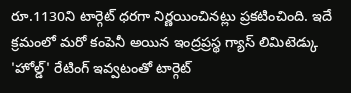రూ.1130ని టార్గెట్ ధరగా నిర్ణయించినట్లు ప్రకటించింది. ఇదే క్రమంలో మరో కంపెనీ అయిన ఇంద్రప్రస్థ గ్యాస్ లిమిటెడ్కు 'హోల్డ్' రేటింగ్ ఇవ్వటంతో టార్గెట్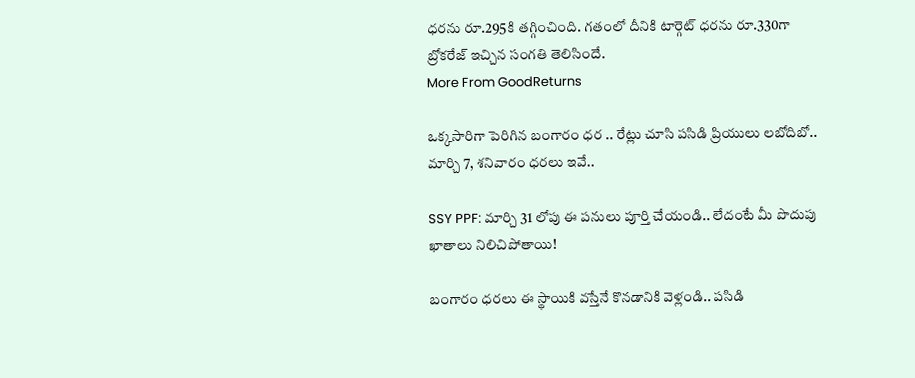ధరను రూ.295కి తగ్గించింది. గతంలో దీనికి టార్గెట్ ధరను రూ.330గా బ్రోకరేజ్ ఇచ్చిన సంగతి తెలిసిందే.
More From GoodReturns

ఒక్కసారిగా పెరిగిన బంగారం ధర .. రేట్లు చూసి పసిడి ప్రియులు లబోదిబో.. మార్చి 7, శనివారం ధరలు ఇవే..

SSY PPF: మార్చి 31 లోపు ఈ పనులు పూర్తి చేయండి.. లేదంటే మీ పొదుపు ఖాతాలు నిలిచిపోతాయి!

బంగారం ధరలు ఈ స్థాయికి వస్తేనే కొనడానికి వెళ్లండి.. పసిడి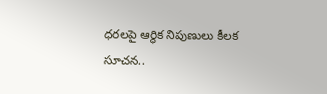ధరలపై ఆర్థిక నిపుణులు కీలక సూచన..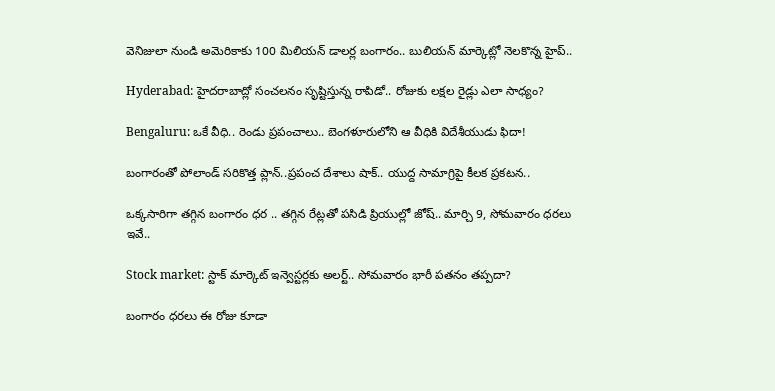వెనిజులా నుండి అమెరికాకు 100 మిలియన్ డాలర్ల బంగారం.. బులియన్ మార్కెట్లో నెలకొన్న హైప్..

Hyderabad: హైదరాబాద్లో సంచలనం సృష్టిస్తున్న రాపిడో.. రోజుకు లక్షల రైడ్లు ఎలా సాధ్యం?

Bengaluru: ఒకే వీధి.. రెండు ప్రపంచాలు.. బెంగళూరులోని ఆ వీధికి విదేశీయుడు ఫిదా!

బంగారంతో పోలాండ్ సరికొత్త ప్లాన్..ప్రపంచ దేశాలు షాక్.. యుద్ద సామాగ్రిపై కీలక ప్రకటన..

ఒక్కసారిగా తగ్గిన బంగారం ధర .. తగ్గిన రేట్లతో పసిడి ప్రియుల్లో జోష్.. మార్చి 9, సోమవారం ధరలు ఇవే..

Stock market: స్టాక్ మార్కెట్ ఇన్వెస్టర్లకు అలర్ట్.. సోమవారం భారీ పతనం తప్పదా?

బంగారం ధరలు ఈ రోజు కూడా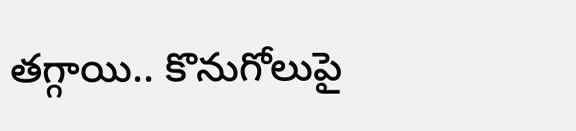తగ్గాయి.. కొనుగోలుపై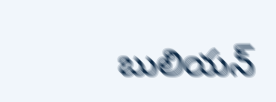బులియన్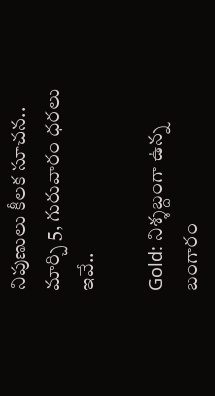నిపుణులు కీలక సూచన.. మార్చి 5, గురువారం ధరలు ఇవే..

Gold: నిశ్శబ్దంగా ఉన్న బంగారం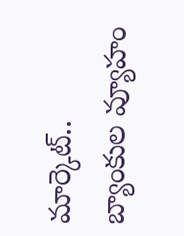మార్కెట్.. బ్యాంకుల వ్యూహం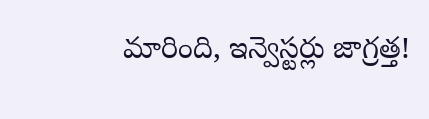మారింది, ఇన్వెస్టర్లు జాగ్రత్త!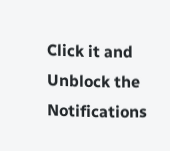Click it and Unblock the Notifications